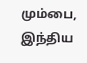மும்பை,
இந்திய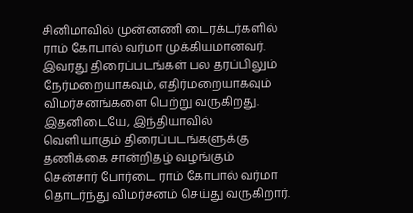சினிமாவில் முன்னணி டைரக்டர்களில் ராம் கோபால் வர்மா முக்கியமானவர். இவரது திரைப்படங்கள் பல தரப்பிலும் நேர்மறையாகவும், எதிர்மறையாகவும் விமர்சனங்களை பெற்று வருகிறது.
இதனிடையே, இந்தியாவில் வெளியாகும் திரைப்படங்களுக்கு தணிக்கை சான்றிதழ் வழங்கும் சென்சார் போர்டை ராம் கோபால் வர்மா தொடர்ந்து விமர்சனம் செய்து வருகிறார்.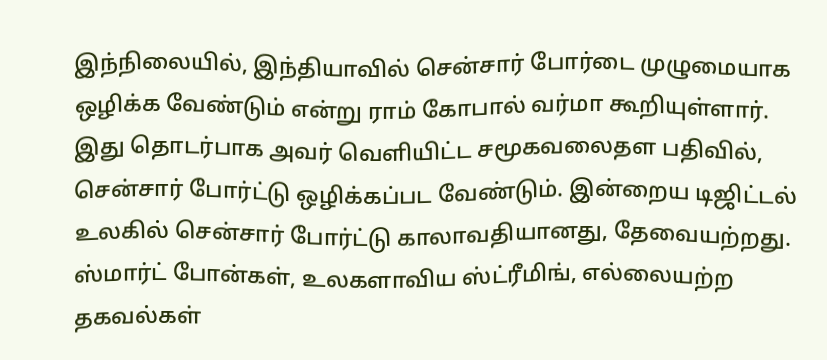இந்நிலையில், இந்தியாவில் சென்சார் போர்டை முழுமையாக ஒழிக்க வேண்டும் என்று ராம் கோபால் வர்மா கூறியுள்ளார். இது தொடர்பாக அவர் வெளியிட்ட சமூகவலைதள பதிவில்,
சென்சார் போர்ட்டு ஒழிக்கப்பட வேண்டும். இன்றைய டிஜிட்டல் உலகில் சென்சார் போர்ட்டு காலாவதியானது, தேவையற்றது.
ஸ்மார்ட் போன்கள், உலகளாவிய ஸ்ட்ரீமிங், எல்லையற்ற தகவல்கள்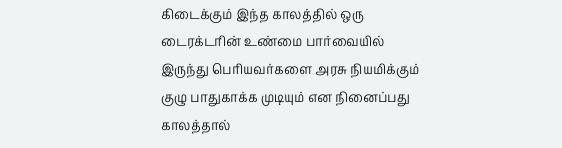கிடைக்கும் இந்த காலத்தில் ஒரு டைரக்டரின் உண்மை பார்வையில் இருந்து பெரியவர்களை அரசு நியமிக்கும் குழு பாதுகாக்க முடியும் என நினைப்பது காலத்தால்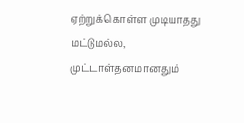ஏற்றுக்கொள்ள முடியாதது மட்டுமல்ல, முட்டாள்தனமானதும்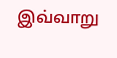இவ்வாறு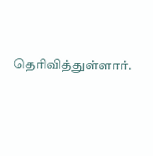தெரிவித்துள்ளார்.